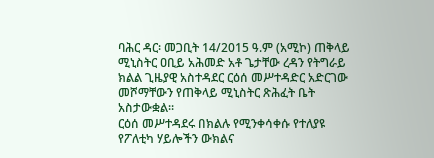ባሕር ዳር፡ መጋቢት 14/2015 ዓ.ም (አሚኮ) ጠቅላይ ሚኒስትር ዐቢይ አሕመድ አቶ ጌታቸው ረዳን የትግራይ ክልል ጊዜያዊ አስተዳደር ርዕሰ መሥተዳድር አድርገው መሾማቸውን የጠቅላይ ሚኒስትር ጽሕፈት ቤት አስታውቋል።
ርዕሰ መሥተዳደሩ በክልሉ የሚንቀሳቀሱ የተለያዩ የፖለቲካ ሃይሎችን ውክልና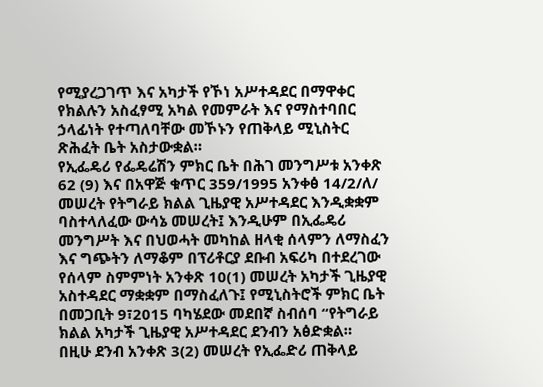የሚያረጋገጥ እና አካታች የኾነ አሥተዳደር በማዋቀር የክልሉን አስፈፃሚ አካል የመምራት እና የማስተባበር ኃላፊነት የተጣለባቸው መኾኑን የጠቅላይ ሚኒስትር ጽሕፈት ቤት አስታውቋል።
የኢፌዴሪ የፌዴሬሽን ምክር ቤት በሕገ መንግሥቱ አንቀጽ 62 (9) እና በአዋጅ ቁጥር 359/1995 አንቀፅ 14/2/ለ/ መሠረት የትግራይ ክልል ጊዜያዊ አሥተዳደር እንዲቋቋም ባስተላለፈው ውሳኔ መሠረት፤ እንዲሁም በኢፌዴሪ መንግሥት እና በህወሓት መካከል ዘላቂ ሰላምን ለማስፈን እና ግጭትን ለማቆም በፕሪቶርያ ደቡብ አፍሪካ በተደረገው የሰላም ስምምነት አንቀጽ 10(1) መሠረት አካታች ጊዜያዊ አስተዳደር ማቋቋም በማስፈለጉ፤ የሚኒስትሮች ምክር ቤት በመጋቢት 9፣2015 ባካሄደው መደበኛ ስብሰባ “የትግራይ ክልል አካታች ጊዜያዊ አሥተዳደር ደንብን አፅድቋል።
በዚሁ ደንብ አንቀጽ 3(2) መሠረት የኢፌድሪ ጠቅላይ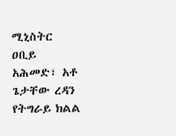ሚኒስትር ዐቢይ አሕመድ፣ አቶ ጌታቸው ረዳን የትግራይ ክልል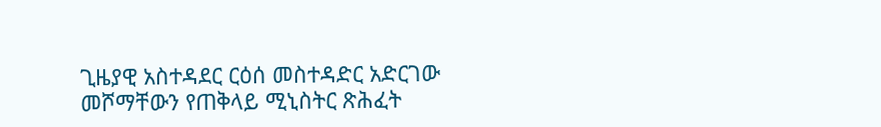ጊዜያዊ አስተዳደር ርዕሰ መስተዳድር አድርገው መሾማቸውን የጠቅላይ ሚኒስትር ጽሕፈት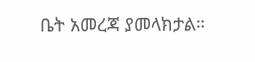ቤት አመረጃ ያመላክታል።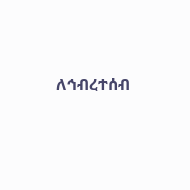ለኅብረተሰብ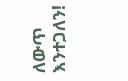ለውጥ እንተጋለን!